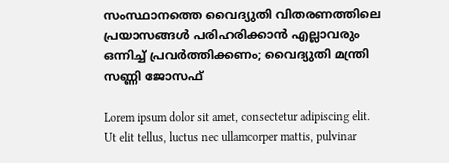സംസ്ഥാനത്തെ വൈദ്യുതി വിതരണത്തിലെ പ്രയാസങ്ങൾ പരിഹരിക്കാൻ എല്ലാവരും ഒന്നിച്ച് പ്രവർത്തിക്കണം; വൈദ്യുതി മന്ത്രി സണ്ണി ജോസഫ്

Lorem ipsum dolor sit amet, consectetur adipiscing elit. Ut elit tellus, luctus nec ullamcorper mattis, pulvinar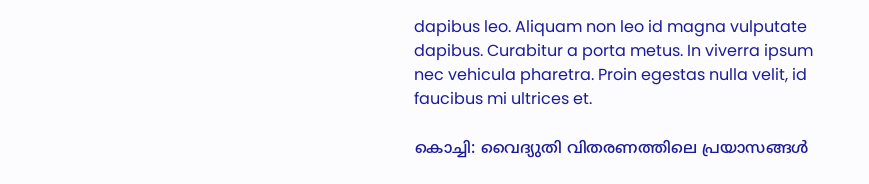dapibus leo. Aliquam non leo id magna vulputate dapibus. Curabitur a porta metus. In viverra ipsum nec vehicula pharetra. Proin egestas nulla velit, id faucibus mi ultrices et.

കൊച്ചി: വൈദ്യുതി വിതരണത്തിലെ പ്രയാസങ്ങൾ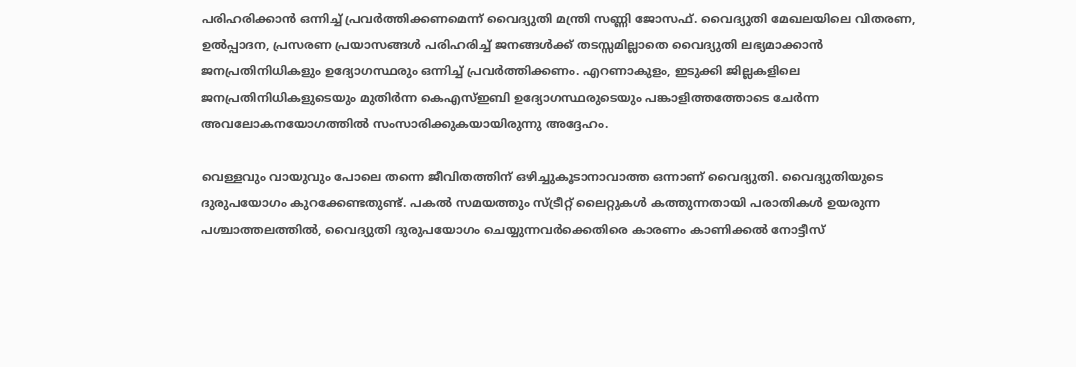പരിഹരിക്കാൻ ഒന്നിച്ച് പ്രവർത്തിക്കണമെന്ന് വൈദ്യുതി മന്ത്രി സണ്ണി ജോസഫ്. വൈദ്യുതി മേഖലയിലെ വിതരണ, ഉൽപ്പാദന, പ്രസരണ പ്രയാസങ്ങൾ പരിഹരിച്ച് ജനങ്ങൾക്ക് തടസ്സമില്ലാതെ വൈദ്യുതി ലഭ്യമാക്കാൻ ജനപ്രതിനിധികളും ഉദ്യോഗസ്ഥരും ഒന്നിച്ച് പ്രവർത്തിക്കണം. എറണാകുളം, ഇടുക്കി ജില്ലകളിലെ ജനപ്രതിനിധികളുടെയും മുതിർന്ന കെഎസ്ഇബി ഉദ്യോഗസ്ഥരുടെയും പങ്കാളിത്തത്തോടെ ചേർന്ന അവലോകനയോഗത്തിൽ സംസാരിക്കുകയായിരുന്നു അദ്ദേഹം.

വെള്ളവും വായുവും പോലെ തന്നെ ജീവിതത്തിന് ഒഴിച്ചുകൂടാനാവാത്ത ഒന്നാണ് വൈദ്യുതി. വൈദ്യുതിയുടെ ദുരുപയോഗം കുറക്കേണ്ടതുണ്ട്. പകൽ സമയത്തും സ്ട്രീറ്റ് ലൈറ്റുകൾ കത്തുന്നതായി പരാതികൾ ഉയരുന്ന പശ്ചാത്തലത്തിൽ, വൈദ്യുതി ദുരുപയോഗം ചെയ്യുന്നവർക്കെതിരെ കാരണം കാണിക്കൽ നോട്ടീസ്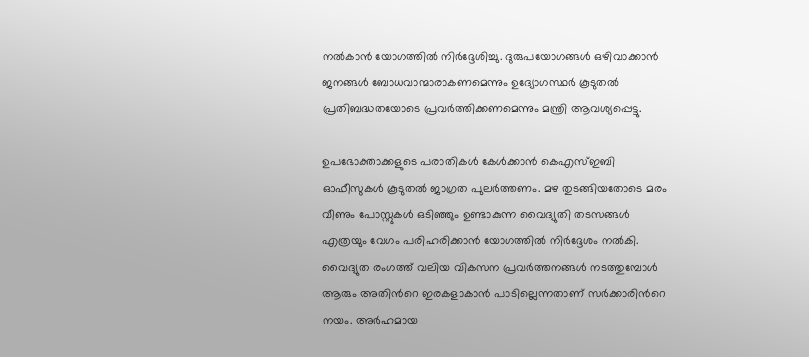നൽകാൻ യോഗത്തിൽ നിർദ്ദേശിച്ചു. ദുരുപയോഗങ്ങൾ ഒഴിവാക്കാൻ ജനങ്ങൾ ബോധവാന്മാരാകണമെന്നും ഉദ്യോഗസ്ഥർ കൂടുതൽ പ്രതിബദ്ധതയോടെ പ്രവർത്തിക്കണമെന്നും മന്ത്രി ആവശ്യപ്പെട്ടു.

ഉപഭോക്താക്കളുടെ പരാതികൾ കേൾക്കാൻ കെഎസ്ഇബി ഓഫീസുകൾ കൂടുതൽ ജാഗ്രത പുലർത്തണം. മഴ തുടങ്ങിയതോടെ മരം വീണും പോസ്റ്റുകൾ ഒടിഞ്ഞും ഉണ്ടാകുന്ന വൈദ്യുതി തടസങ്ങൾ എത്രയും വേഗം പരിഹരിക്കാൻ യോഗത്തിൽ നിർദ്ദേശം നൽകി. വൈദ്യുത രംഗത്ത് വലിയ വികസന പ്രവർത്തനങ്ങൾ നടത്തുമ്പോൾ ആരും അതിന്‍റെ ഇരകളാകാൻ പാടില്ലെന്നതാണ് സർക്കാരിന്‍റെ നയം. അർഹമായ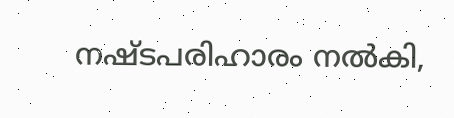നഷ്ടപരിഹാരം നൽകി,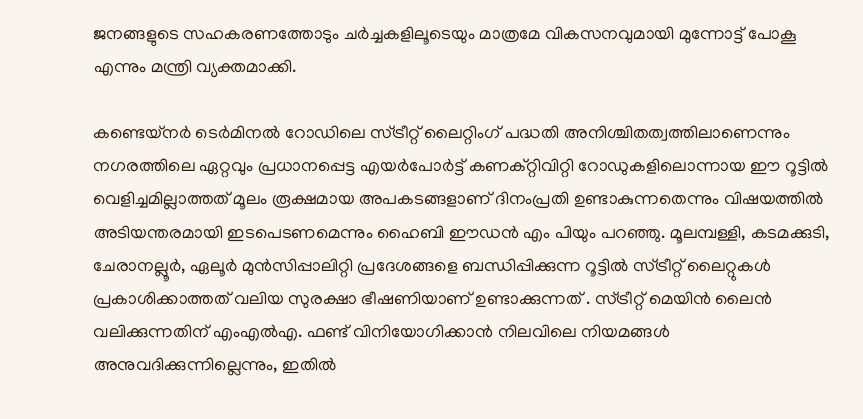ജനങ്ങളുടെ സഹകരണത്തോടും ചർച്ചകളിലൂടെയും മാത്രമേ വികസനവുമായി മുന്നോട്ട് പോകൂ എന്നും മന്ത്രി വ്യക്തമാക്കി.

കണ്ടെയ്നർ ടെർമിനൽ റോഡിലെ സ്ട്രീറ്റ് ലൈറ്റിംഗ് പദ്ധതി അനിശ്ചിതത്വത്തിലാണെന്നും നഗരത്തിലെ ഏറ്റവും പ്രധാനപ്പെട്ട എയർപോർട്ട് കണക്റ്റിവിറ്റി റോഡുകളിലൊന്നായ ഈ റൂട്ടിൽ വെളിച്ചമില്ലാത്തത് മൂലം രൂക്ഷമായ അപകടങ്ങളാണ് ദിനംപ്രതി ഉണ്ടാകുന്നതെന്നും വിഷയത്തിൽ അടിയന്തരമായി ഇടപെടണമെന്നും ഹൈബി ഈഡൻ എം പിയും പറഞ്ഞു. മൂലമ്പള്ളി, കടമക്കുടി, ചേരാനല്ലൂർ, ഏലൂർ മുൻസിപ്പാലിറ്റി പ്രദേശങ്ങളെ ബന്ധിപ്പിക്കുന്ന റൂട്ടിൽ സ്ട്രീറ്റ് ലൈറ്റുകൾ പ്രകാശിക്കാത്തത് വലിയ സുരക്ഷാ ഭീഷണിയാണ് ഉണ്ടാക്കുന്നത് . സ്ട്രീറ്റ് മെയിൻ ലൈൻ വലിക്കുന്നതിന് എംഎൽഎ. ഫണ്ട് വിനിയോഗിക്കാൻ നിലവിലെ നിയമങ്ങൾ അനുവദിക്കുന്നില്ലെന്നും, ഇതിൽ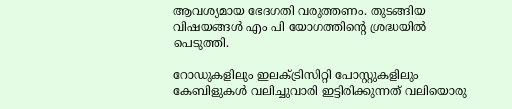ആവശ്യമായ ഭേദഗതി വരുത്തണം. തുടങ്ങിയ വിഷയങ്ങൾ എം പി യോഗത്തിന്‍റെ ശ്രദ്ധയിൽ പെടുത്തി.

റോഡുകളിലും ഇലക്ട്രിസിറ്റി പോസ്റ്റുകളിലും കേബിളുകൾ വലിച്ചുവാരി ഇട്ടിരിക്കുന്നത് വലിയൊരു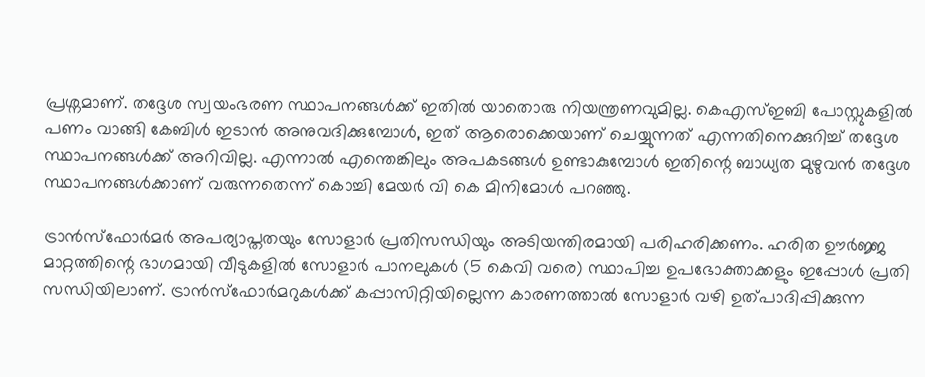പ്രശ്നമാണ്. തദ്ദേശ സ്വയംഭരണ സ്ഥാപനങ്ങൾക്ക് ഇതിൽ യാതൊരു നിയന്ത്രണവുമില്ല. കെഎസ്ഇബി പോസ്റ്റുകളിൽ പണം വാങ്ങി കേബിൾ ഇടാൻ അനുവദിക്കുമ്പോൾ, ഇത് ആരൊക്കെയാണ് ചെയ്യുന്നത് എന്നതിനെക്കുറിച്ച് തദ്ദേശ സ്ഥാപനങ്ങൾക്ക് അറിവില്ല. എന്നാൽ എന്തെങ്കിലും അപകടങ്ങൾ ഉണ്ടാകുമ്പോൾ ഇതിന്റെ ബാധ്യത മുഴുവൻ തദ്ദേശ സ്ഥാപനങ്ങൾക്കാണ് വരുന്നതെന്ന് കൊച്ചി മേയർ വി കെ മിനിമോൾ പറഞ്ഞു.

ട്രാൻസ്ഫോർമർ അപര്യാപ്തതയും സോളാർ പ്രതിസന്ധിയും അടിയന്തിരമായി പരിഹരിക്കണം. ഹരിത ഊർജ്ജ മാറ്റത്തിന്റെ ഭാഗമായി വീടുകളിൽ സോളാർ പാനലുകൾ (5 കെവി വരെ) സ്ഥാപിച്ച ഉപഭോക്താക്കളും ഇപ്പോൾ പ്രതി സന്ധിയിലാണ്. ട്രാൻസ്ഫോർമറുകൾക്ക് കപ്പാസിറ്റിയില്ലെന്ന കാരണത്താൽ സോളാർ വഴി ഉത്പാദിപ്പിക്കുന്ന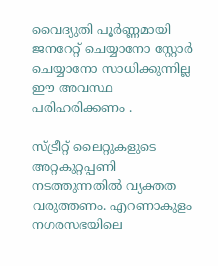വൈദ്യുതി പൂർണ്ണമായി ജനറേറ്റ് ചെയ്യാനോ സ്റ്റോർ ചെയ്യാനോ സാധിക്കുന്നില്ല ഈ അവസ്ഥ പരിഹരിക്കണം .

സ്ട്രീറ്റ് ലൈറ്റുകളുടെ അറ്റകുറ്റപ്പണി നടത്തുന്നതിൽ വ്യക്തത വരുത്തണം. എറണാകുളം നഗരസഭയിലെ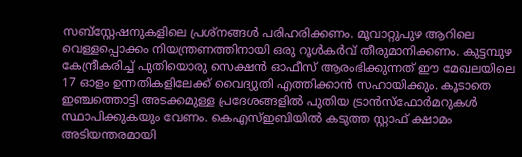സബ്സ്റ്റേഷനുകളിലെ പ്രശ്നങ്ങൾ പരിഹരിക്കണം. മൂവാറ്റുപുഴ ആറിലെ വെള്ളപ്പൊക്കം നിയന്ത്രണത്തിനായി ഒരു റൂൾകർവ് തീരുമാനിക്കണം. കുട്ടമ്പുഴ കേന്ദ്രീകരിച്ച് പുതിയൊരു സെക്ഷൻ ഓഫീസ് ആരംഭിക്കുന്നത് ഈ മേഖലയിലെ 17 ഓളം ഉന്നതികളിലേക്ക് വൈദ്യുതി എത്തിക്കാൻ സഹായിക്കും. കൂടാതെ ഇഞ്ചത്തൊട്ടി അടക്കമുള്ള പ്രദേശങ്ങളിൽ പുതിയ ട്രാൻസ്ഫോർമറുകൾ സ്ഥാപിക്കുകയും വേണം. കെഎസ്ഇബിയിൽ കടുത്ത സ്റ്റാഫ് ക്ഷാമം അടിയന്തരമായി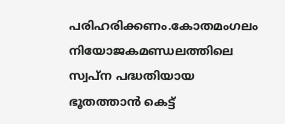പരിഹരിക്കണം.കോതമംഗലം നിയോജകമണ്ഡലത്തിലെ സ്വപ്ന പദ്ധതിയായ ഭൂതത്താൻ കെട്ട്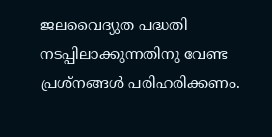ജലവൈദ്യുത പദ്ധതി നടപ്പിലാക്കുന്നതിനു വേണ്ട പ്രശ്‌നങ്ങൾ പരിഹരിക്കണം.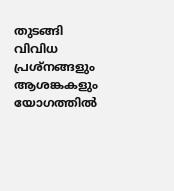തുടങ്ങി വിവിധ പ്രശ്‌നങ്ങളും ആശങ്കകളും യോഗത്തിൽ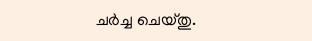ചർച്ച ചെയ്തു.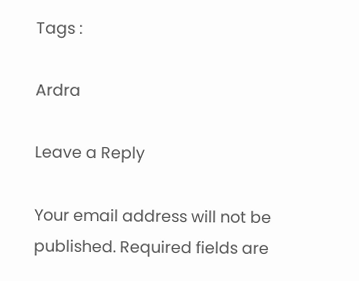Tags :

Ardra

Leave a Reply

Your email address will not be published. Required fields are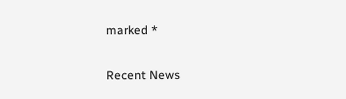marked *

Recent News